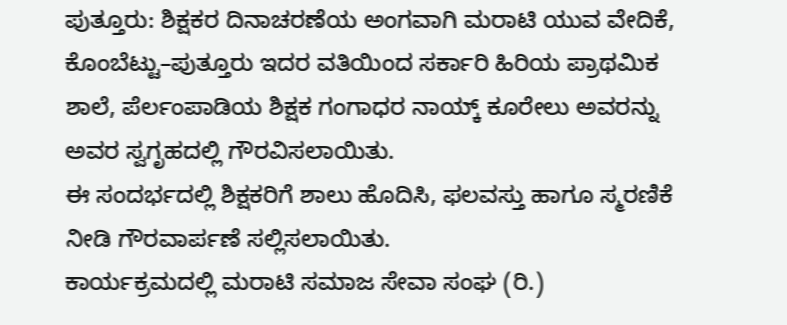ಪುತ್ತೂರು: ಶಿಕ್ಷಕರ ದಿನಾಚರಣೆಯ ಅಂಗವಾಗಿ ಮರಾಟಿ ಯುವ ವೇದಿಕೆ, ಕೊಂಬೆಟ್ಟು–ಪುತ್ತೂರು ಇದರ ವತಿಯಿಂದ ಸರ್ಕಾರಿ ಹಿರಿಯ ಪ್ರಾಥಮಿಕ ಶಾಲೆ, ಪೆರ್ಲಂಪಾಡಿಯ ಶಿಕ್ಷಕ ಗಂಗಾಧರ ನಾಯ್ಕ್ ಕೂರೇಲು ಅವರನ್ನು ಅವರ ಸ್ವಗೃಹದಲ್ಲಿ ಗೌರವಿಸಲಾಯಿತು.
ಈ ಸಂದರ್ಭದಲ್ಲಿ ಶಿಕ್ಷಕರಿಗೆ ಶಾಲು ಹೊದಿಸಿ, ಫಲವಸ್ತು ಹಾಗೂ ಸ್ಮರಣಿಕೆ ನೀಡಿ ಗೌರವಾರ್ಪಣೆ ಸಲ್ಲಿಸಲಾಯಿತು.
ಕಾರ್ಯಕ್ರಮದಲ್ಲಿ ಮರಾಟಿ ಸಮಾಜ ಸೇವಾ ಸಂಘ (ರಿ.)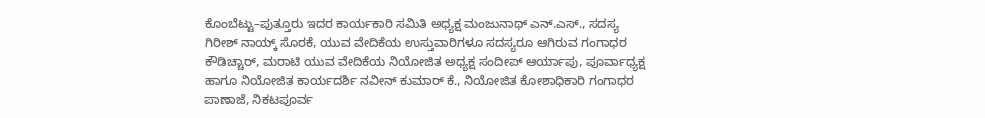ಕೊಂಬೆಟ್ಟು–ಪುತ್ತೂರು ಇದರ ಕಾರ್ಯಕಾರಿ ಸಮಿತಿ ಅಧ್ಯಕ್ಷ ಮಂಜುನಾಥ್ ಎನ್.ಎಸ್., ಸದಸ್ಯ ಗಿರೀಶ್ ನಾಯ್ಕ್ ಸೊರಕೆ, ಯುವ ವೇದಿಕೆಯ ಉಸ್ತುವಾರಿಗಳೂ ಸದಸ್ಯರೂ ಆಗಿರುವ ಗಂಗಾಧರ ಕೌಡಿಚ್ಚಾರ್, ಮರಾಟಿ ಯುವ ವೇದಿಕೆಯ ನಿಯೋಜಿತ ಅಧ್ಯಕ್ಷ ಸಂದೀಪ್ ಆರ್ಯಾಪು, ಪೂರ್ವಾಧ್ಯಕ್ಷ ಹಾಗೂ ನಿಯೋಜಿತ ಕಾರ್ಯದರ್ಶಿ ನವೀನ್ ಕುಮಾರ್ ಕೆ., ನಿಯೋಜಿತ ಕೋಶಾಧಿಕಾರಿ ಗಂಗಾಧರ ಪಾಣಾಜೆ, ನಿಕಟಪೂರ್ವ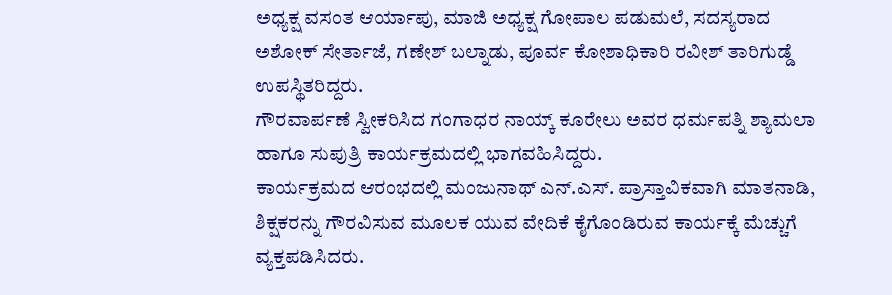ಅಧ್ಯಕ್ಷ ವಸಂತ ಆರ್ಯಾಪು, ಮಾಜಿ ಅಧ್ಯಕ್ಷ ಗೋಪಾಲ ಪಡುಮಲೆ, ಸದಸ್ಯರಾದ ಅಶೋಕ್ ಸೇರ್ತಾಜೆ, ಗಣೇಶ್ ಬಲ್ನಾಡು, ಪೂರ್ವ ಕೋಶಾಧಿಕಾರಿ ರವೀಶ್ ತಾರಿಗುಡ್ಡೆ ಉಪಸ್ಥಿತರಿದ್ದರು.
ಗೌರವಾರ್ಪಣೆ ಸ್ವೀಕರಿಸಿದ ಗಂಗಾಧರ ನಾಯ್ಕ್ ಕೂರೇಲು ಅವರ ಧರ್ಮಪತ್ನಿ ಶ್ಯಾಮಲಾ ಹಾಗೂ ಸುಪುತ್ರಿ ಕಾರ್ಯಕ್ರಮದಲ್ಲಿ ಭಾಗವಹಿಸಿದ್ದರು.
ಕಾರ್ಯಕ್ರಮದ ಆರಂಭದಲ್ಲಿ ಮಂಜುನಾಥ್ ಎನ್.ಎಸ್. ಪ್ರಾಸ್ತಾವಿಕವಾಗಿ ಮಾತನಾಡಿ, ಶಿಕ್ಷಕರನ್ನು ಗೌರವಿಸುವ ಮೂಲಕ ಯುವ ವೇದಿಕೆ ಕೈಗೊಂಡಿರುವ ಕಾರ್ಯಕ್ಕೆ ಮೆಚ್ಚುಗೆ ವ್ಯಕ್ತಪಡಿಸಿದರು.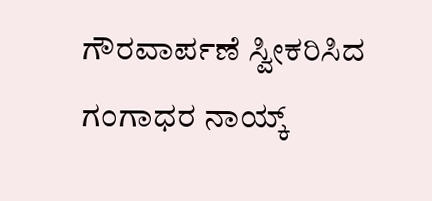ಗೌರವಾರ್ಪಣೆ ಸ್ವೀಕರಿಸಿದ ಗಂಗಾಧರ ನಾಯ್ಕ್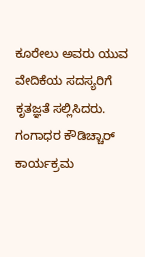ಕೂರೇಲು ಅವರು ಯುವ ವೇದಿಕೆಯ ಸದಸ್ಯರಿಗೆ ಕೃತಜ್ಞತೆ ಸಲ್ಲಿಸಿದರು. ಗಂಗಾಧರ ಕೌಡಿಚ್ಚಾರ್ ಕಾರ್ಯಕ್ರಮ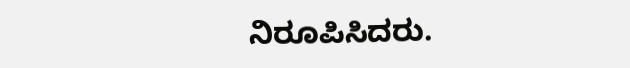ನಿರೂಪಿಸಿದರು.